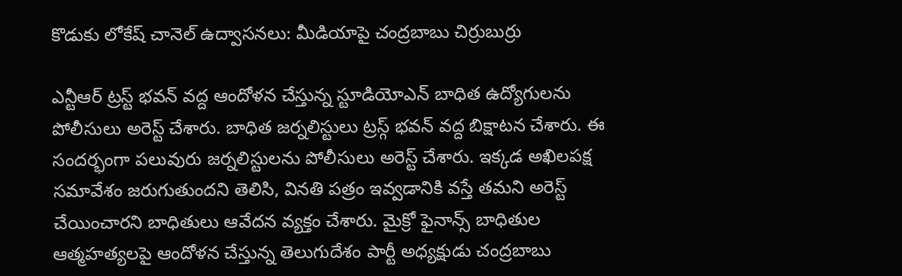కొడుకు లోకేష్ చానెల్ ఉద్వాసనలు: మీడియాపై చంద్రబాబు చిర్రుబుర్రు

ఎన్టీఆర్ ట్రస్ట్ భవన్ వద్ద ఆందోళన చేస్తున్న స్టూడియోఎన్ బాధిత ఉద్యోగులను పోలీసులు అరెస్ట్ చేశారు. బాధిత జర్నలిస్టులు ట్రస్గ్ భవన్ వద్ద బిక్షాటన చేశారు. ఈ సందర్భంగా పలువురు జర్నలిస్టులను పోలీసులు అరెస్ట్ చేశారు. ఇక్కడ అఖిలపక్ష సమావేశం జరుగుతుందని తెలిసి, వినతి పత్రం ఇవ్వడానికి వస్తే తమని అరెస్ట్ చేయించారని బాధితులు ఆవేదన వ్యక్తం చేశారు. మైక్రో ఫైనాన్స్ బాధితుల ఆత్మహత్యలపై ఆందోళన చేస్తున్న తెలుగుదేశం పార్టీ అధ్యక్షుడు చంద్రబాబు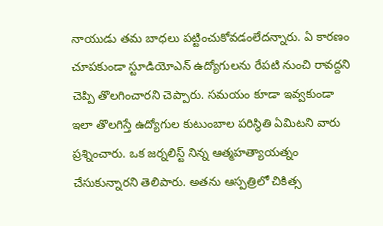నాయుడు తమ బాధలు పట్టించుకోవడంలేదన్నారు. ఏ కారణం చూపకుండా స్టూడియోఎన్ ఉద్యోగులను రేపటి నుంచి రావద్దని చెప్పి తొలగించారని చెప్పారు. సమయం కూడా ఇవ్వకుండా ఇలా తొలగిస్తే ఉద్యోగుల కుటుంబాల పరిస్థితి ఏమిటని వారు ప్రశ్నించారు. ఒక జర్నలిస్ట్ నిన్న ఆత్మహత్యాయత్నం చేసుకున్నారని తెలిపారు. అతను ఆస్పత్రిలో చికిత్స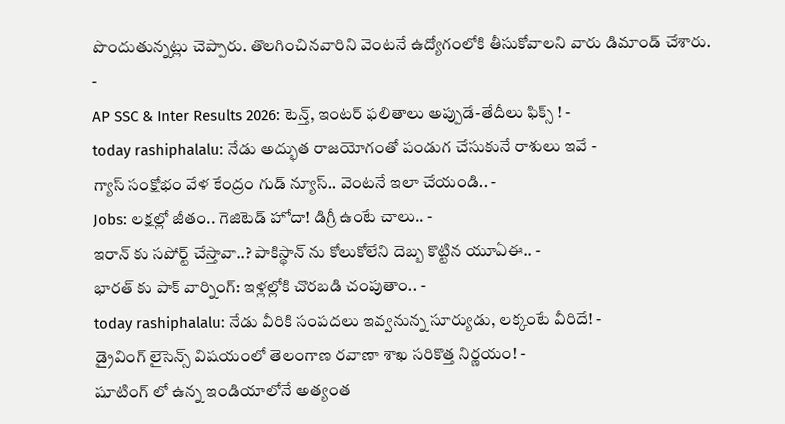పొందుతున్నట్లు చెప్పారు. తొలగించినవారిని వెంటనే ఉద్యోగంలోకి తీసుకోవాలని వారు డిమాండ్ చేశారు.
-
AP SSC & Inter Results 2026: టెన్త్, ఇంటర్ ఫలితాలు అప్పుడే-తేదీలు ఫిక్స్ ! -
today rashiphalalu: నేడు అద్భుత రాజయోగంతో పండుగ చేసుకునే రాశులు ఇవే -
గ్యాస్ సంక్షోభం వేళ కేంద్రం గుడ్ న్యూస్.. వెంటనే ఇలా చేయండి.. -
Jobs: లక్షల్లో జీతం.. గెజిటెడ్ హోదా! డిగ్రీ ఉంటే చాలు.. -
ఇరాన్ కు సపోర్ట్ చేస్తావా..? పాకిస్థాన్ ను కోలుకోలేని దెబ్బ కొట్టిన యూఏఈ.. -
భారత్ కు పాక్ వార్నింగ్: ఇళ్లల్లోకి చొరబడి చంపుతాం.. -
today rashiphalalu: నేడు వీరికి సంపదలు ఇవ్వనున్న సూర్యుడు, లక్కంటే వీరిదే! -
డ్రైవింగ్ లైసెన్స్ విషయంలో తెలంగాణ రవాణా శాఖ సరికొత్త నిర్ణయం! -
షూటింగ్ లో ఉన్న ఇండియాలోనే అత్యంత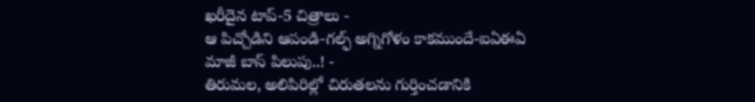ఖరీదైన టాప్-5 చిత్రాలు -
ఆ పిచ్చోడిని ఆపండి-గల్ఫ్ అగ్నిగోళం కాకముందే-ఐఏఈఏ మాజీ బాస్ పిలుపు..! -
తిరుమల, అలిపిరిల్లో చిరుతలను గుర్తించడానికి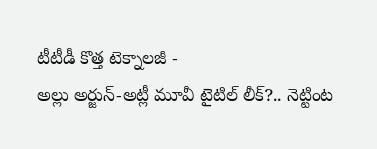టీటీడీ కొత్త టెక్నాలజీ -
అల్లు అర్జున్-అట్లీ మూవీ టైటిల్ లీక్?.. నెట్టింట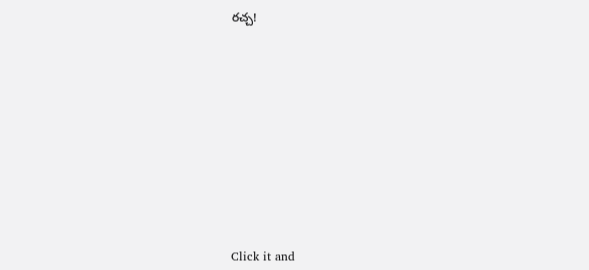రచ్చ!












Click it and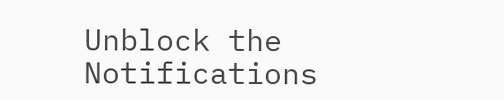Unblock the Notifications